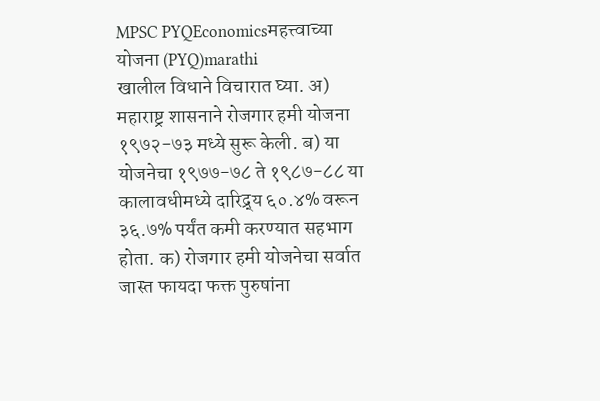MPSC PYQEconomicsमहत्त्वाच्या योजना (PYQ)marathi
खालील विधाने विचारात घ्या. अ) महाराष्ट्र शासनाने रोजगार हमी योजना १९७२-७३ मध्ये सुरू केली. ब) या योजनेचा १९७७-७८ ते १९८७-८८ या कालावधीमध्ये दारिद्र्य ६०.४% वरून ३६.७% पर्यंत कमी करण्यात सहभाग होता. क) रोजगार हमी योजनेचा सर्वात जास्त फायदा फक्त पुरुषांना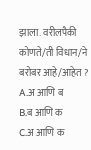झाला. वरीलपैकी कोणते/ती विधान/ने बरोबर आहे/आहेत ?
A.अ आणि ब
B.ब आणि क
C.अ आणि क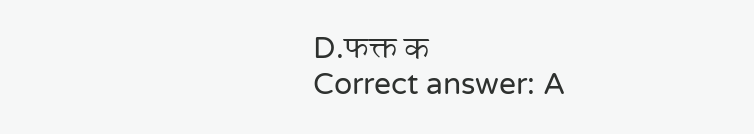D.फक्त क
Correct answer: A